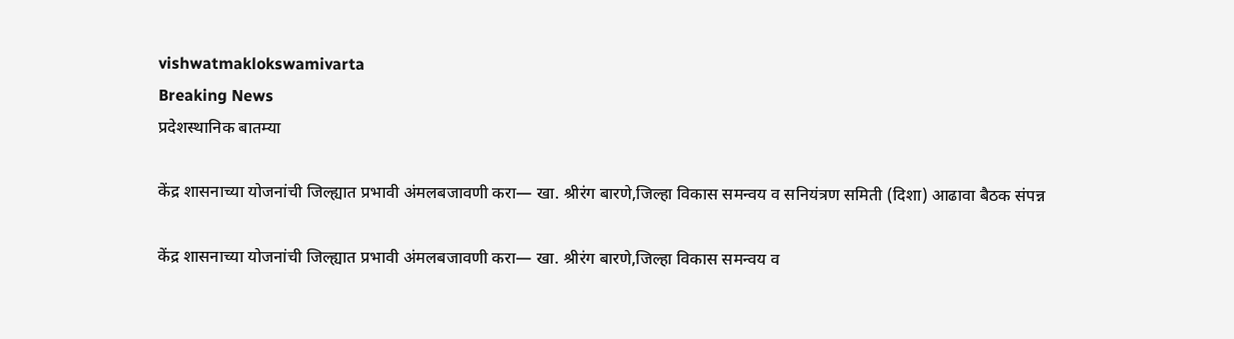vishwatmaklokswamivarta
Breaking News
प्रदेशस्थानिक बातम्या

केंद्र शासनाच्या योजनांची जिल्ह्यात प्रभावी अंमलबजावणी करा— खा. श्रीरंग बारणे,जिल्हा विकास समन्वय व सनियंत्रण समिती (दिशा) आढावा बैठक संपन्न

केंद्र शासनाच्या योजनांची जिल्ह्यात प्रभावी अंमलबजावणी करा— खा. श्रीरंग बारणे,जिल्हा विकास समन्वय व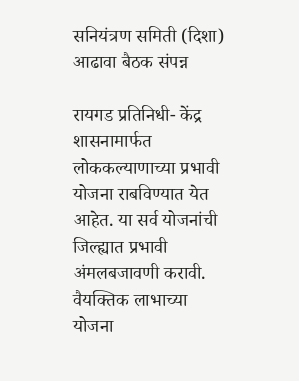सनियंत्रण समिती (दिशा) आढावा बैठक संपन्न

रायगड प्रतिनिधी- केंद्र शासनामार्फत लोककल्याणाच्या प्रभावी योजना राबविण्यात येत आहेत. या सर्व योजनांची जिल्ह्यात प्रभावी अंमलबजावणी करावी. वैयक्तिक लाभाच्या योजना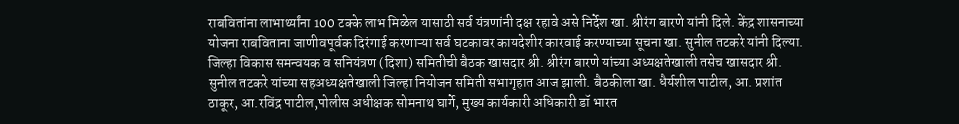राबवितांना लाभार्थ्यांना 100 टक्के लाभ मिळेल यासाठी सर्व यंत्रणांनी दक्ष रहावे असे निर्देश खा. श्रीरंग बारणे यांनी दिले. केंद्र शासनाच्या योजना राबविताना जाणीवपूर्वक दिरंगाई करणाऱ्या सर्व घटकावर कायदेशीर कारवाई करण्याच्या सूचना खा. सुनील तटकरे यांनी दिल्या.     जिल्हा विकास समन्वयक व सनियंत्रण (दिशा) समितीची बैठक खासदार श्री. श्रीरंग बारणे यांच्या अध्यक्षतेखाली तसेच खासदार श्री. सुनील तटकरे यांच्या सहअध्यक्षतेखाली जिल्हा नियोजन समिती सभागृहात आज झाली. बैठकीला खा. धैर्यशील पाटील, आ. प्रशांत ठाकूर, आ.रविंद्र पाटील,पोलीस अधीक्षक सोमनाथ घार्गे, मुख्य कार्यकारी अधिकारी डॉ भारत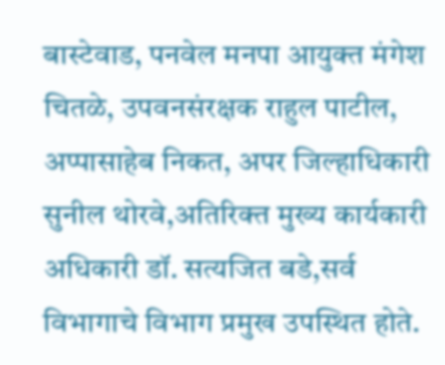बास्टेवाड, पनवेल मनपा आयुक्त मंगेश चितळे, उपवनसंरक्षक राहुल पाटील, अप्पासाहेब निकत, अपर जिल्हाधिकारी सुनील थोरवे,अतिरिक्त मुख्य कार्यकारी अधिकारी डॉ. सत्यजित बडे,सर्व विभागाचे विभाग प्रमुख उपस्थित होते.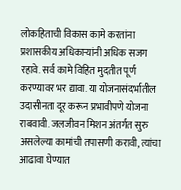लोकहिताची विकास कामे करतांना प्रशासकीय अधिकाऱ्यांनी अधिक सजग रहावे. सर्व कामे विहित मुदतीत पूर्ण करण्यावर भर द्यावा. या योजनासंदर्भातील उदासीनता दूर करून प्रभावीपणे योजना राबवावी. जलजीवन मिशन अंतर्गत सुरु असलेल्या कामांची तपासणी करावी, त्यांचा आढावा घेण्यात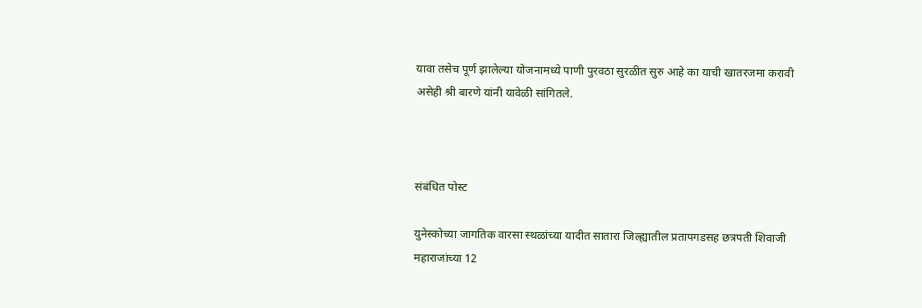यावा तसेच पूर्ण झालेल्या योजनामध्ये पाणी पुरवठा सुरळीत सुरु आहे का याची खातरजमा करावी असेही श्री बारणे यांनी यावेळी सांगितले.



संबंधित पोस्ट

युनेस्कोच्या जागतिक वारसा स्थळांच्या यादीत सातारा जिल्ह्यातील प्रतापगडसह छत्रपती शिवाजी महाराजांच्या 12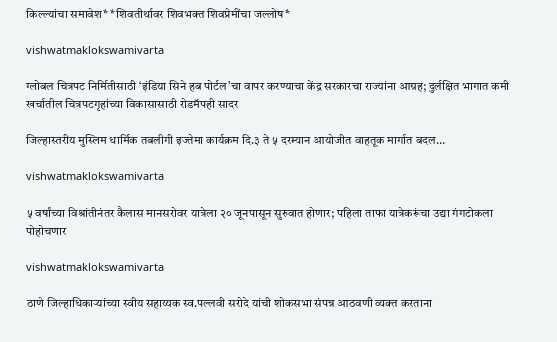किल्ल्यांचा समावेश* *शिवतीर्थावर शिवभक्त शिवप्रेमींचा जल्लोष*

vishwatmaklokswamivarta

ग्लोबल चित्रपट निर्मितीसाठी ‘इंडिया सिने हब पोर्टल’चा वापर करण्याचा केंद्र सरकारचा राज्यांना आग्रह; दुर्लक्षित भागात कमी खर्चातील चित्रपटगृहांच्या विकासासाठी रोडमॅपही सादर

जिल्हास्तरीय मुस्लिम धार्मिक तबलीगी इज्तेमा कार्यक्रम दि.३ ते ५ दरम्यान आयोजीत वाहतूक मार्गात बदल…

vishwatmaklokswamivarta

५ वर्षांच्या विश्रांतीनंतर कैलास मानसरोवर यात्रेला २० जूनपासून सुरुवात होणार; पहिला ताफा यात्रेकरूंचा उद्या गंगटोकला पोहोचणार

vishwatmaklokswamivarta

ठाणे जिल्हाधिकाऱ्यांच्या स्वीय सहाय्यक स्व.पल्लवी सरोदे यांची शोकसभा संपन्न आठवणी व्यक्त करताना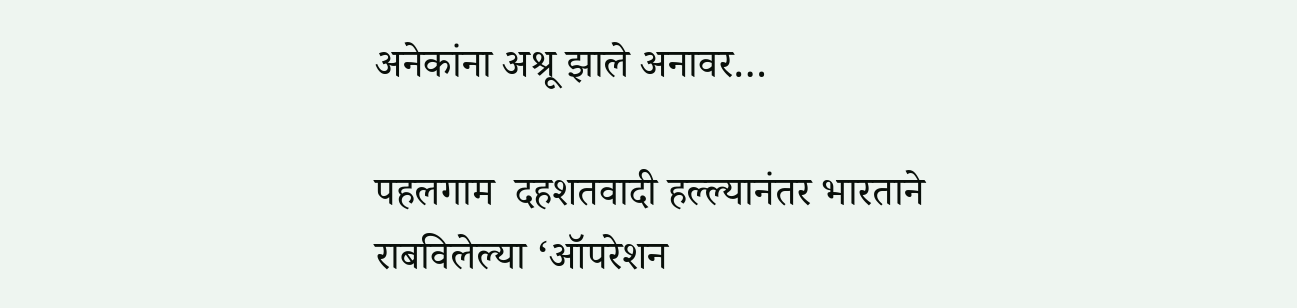अनेकांना अश्रू झाले अनावर…

पहलगाम  दहशतवादी हल्ल्यानंतर भारताने राबविलेल्या ‘ऑपरेशन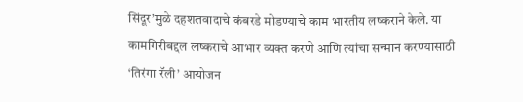सिंदूर’मुळे दहशतवादाचे कंबरडे मोडण्याचे काम भारतीय लष्कराने केले. या कामगिरीबद्दल लष्कराचे आभार व्यक्त करणे आणि त्यांचा सन्मान करण्यासाठी ‘तिरंगा रॅली’ आयोजन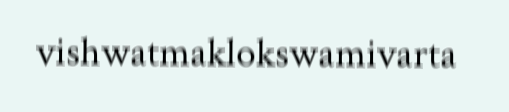vishwatmaklokswamivarta